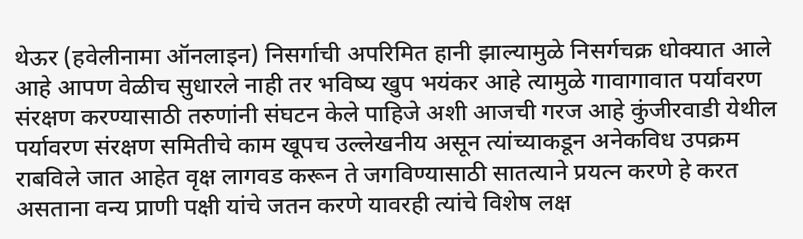थेऊर (हवेलीनामा ऑनलाइन) निसर्गाची अपरिमित हानी झाल्यामुळे निसर्गचक्र धोक्यात आले आहे आपण वेळीच सुधारले नाही तर भविष्य खुप भयंकर आहे त्यामुळे गावागावात पर्यावरण संरक्षण करण्यासाठी तरुणांनी संघटन केले पाहिजे अशी आजची गरज आहे कुंजीरवाडी येथील पर्यावरण संरक्षण समितीचे काम खूपच उल्लेखनीय असून त्यांच्याकडून अनेकविध उपक्रम राबविले जात आहेत वृक्ष लागवड करून ते जगविण्यासाठी सातत्याने प्रयत्न करणे हे करत असताना वन्य प्राणी पक्षी यांचे जतन करणे यावरही त्यांचे विशेष लक्ष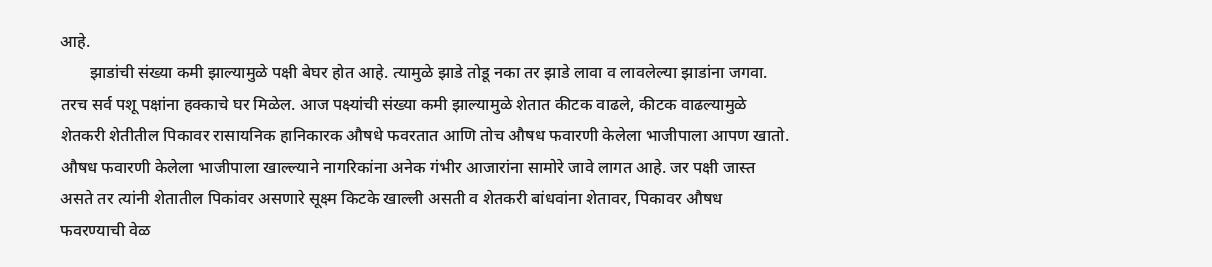आहे.
       झाडांची संख्या कमी झाल्यामुळे पक्षी बेघर होत आहे. त्यामुळे झाडे तोडू नका तर झाडे लावा व लावलेल्या झाडांना जगवा. तरच सर्व पशू पक्षांना हक्काचे घर मिळेल. आज पक्ष्यांची संख्या कमी झाल्यामुळे शेतात कीटक वाढले, कीटक वाढल्यामुळे शेतकरी शेतीतील पिकावर रासायनिक हानिकारक औषधे फवरतात आणि तोच औषध फवारणी केलेला भाजीपाला आपण खातो. औषध फवारणी केलेला भाजीपाला खाल्ल्याने नागरिकांना अनेक गंभीर आजारांना सामोरे जावे लागत आहे. जर पक्षी जास्त असते तर त्यांनी शेतातील पिकांवर असणारे सूक्ष्म किटके खाल्ली असती व शेतकरी बांधवांना शेतावर, पिकावर औषध फवरण्याची वेळ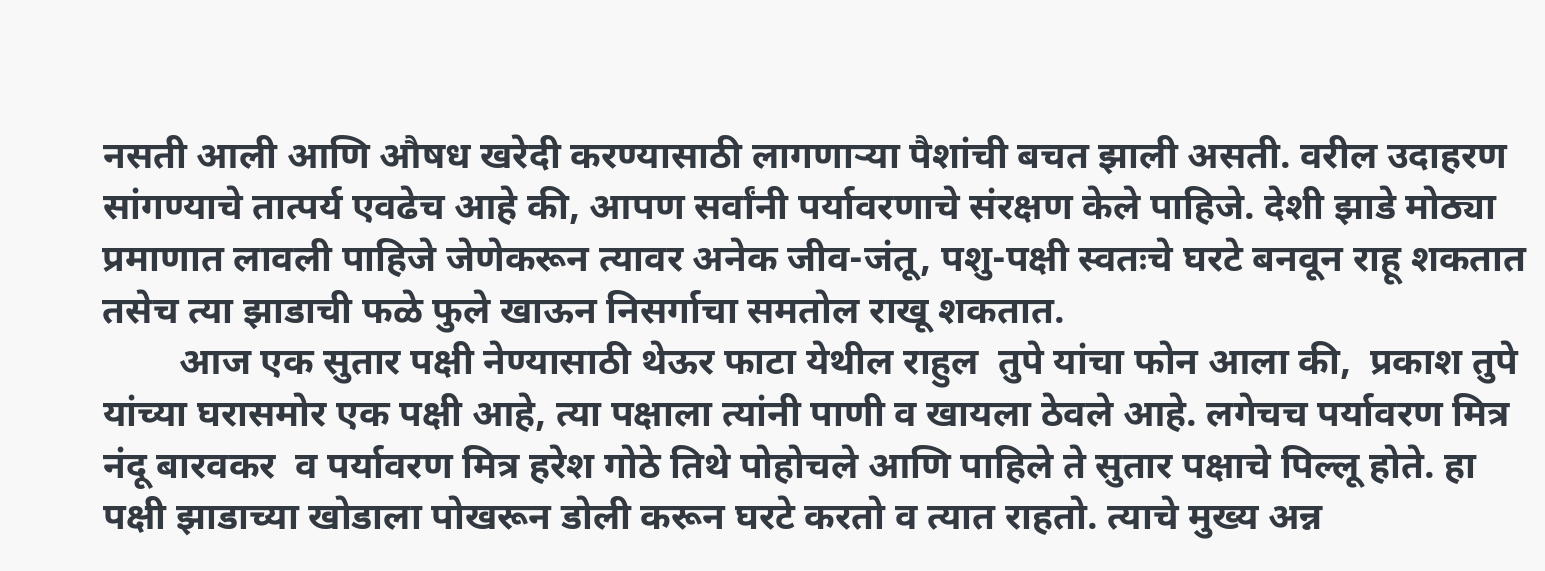नसती आली आणि औषध खरेदी करण्यासाठी लागणाऱ्या पैशांची बचत झाली असती. वरील उदाहरण सांगण्याचे तात्पर्य एवढेच आहे की, आपण सर्वांनी पर्यावरणाचे संरक्षण केले पाहिजे. देशी झाडे मोठ्या प्रमाणात लावली पाहिजे जेणेकरून त्यावर अनेक जीव-जंतू, पशु-पक्षी स्वतःचे घरटे बनवून राहू शकतात तसेच त्या झाडाची फळे फुले खाऊन निसर्गाचा समतोल राखू शकतात.
        आज एक सुतार पक्षी नेण्यासाठी थेऊर फाटा येथील राहुल  तुपे यांचा फोन आला की,  प्रकाश तुपे यांच्या घरासमोर एक पक्षी आहे, त्या पक्षाला त्यांनी पाणी व खायला ठेवले आहे. लगेचच पर्यावरण मित्र नंदू बारवकर  व पर्यावरण मित्र हरेश गोठे तिथे पोहोचले आणि पाहिले ते सुतार पक्षाचे पिल्लू होते. हा पक्षी झाडाच्या खोडाला पोखरून डोली करून घरटे करतो व त्यात राहतो. त्याचे मुख्य अन्न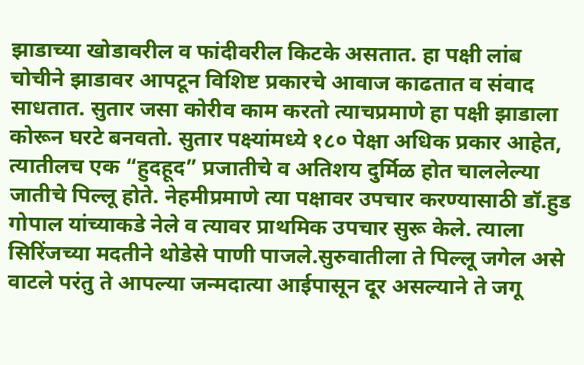झाडाच्या खोडावरील व फांदीवरील किटके असतात. हा पक्षी लांब चोचीने झाडावर आपटून विशिष्ट प्रकारचे आवाज काढतात व संवाद साधतात. सुतार जसा कोरीव काम करतो त्याचप्रमाणे हा पक्षी झाडाला कोरून घरटे बनवतो. सुतार पक्ष्यांमध्ये १८० पेक्षा अधिक प्रकार आहेत, त्यातीलच एक “हुदहूद” प्रजातीचे व अतिशय दुर्मिळ होत चाललेल्या जातीचे पिल्लू होते. नेहमीप्रमाणे त्या पक्षावर उपचार करण्यासाठी डॉ.हुड गोपाल यांच्याकडे नेले व त्यावर प्राथमिक उपचार सुरू केले. त्याला सिरिंजच्या मदतीने थोडेसे पाणी पाजले.सुरुवातीला ते पिल्लू जगेल असे वाटले परंतु ते आपल्या जन्मदात्या आईपासून दूर असल्याने ते जगू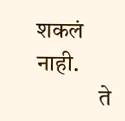शकलं नाही.
             ते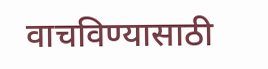वाचविण्यासाठी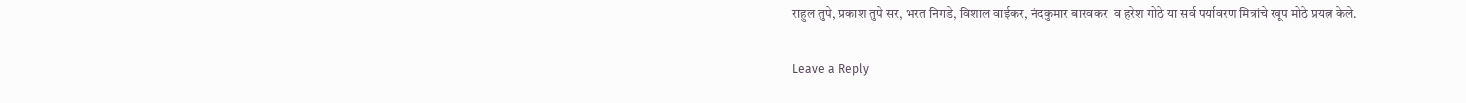राहुल तुपे, प्रकाश तुपे सर, भरत निगडे, विशाल वाईकर, नंदकुमार बारवकर  व हरेश गोठे या सर्व पर्यावरण मित्रांचे खूप मोठे प्रयत्न केले.

Leave a Reply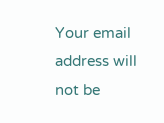Your email address will not be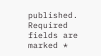published. Required fields are marked *